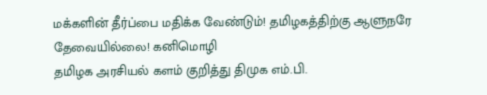மக்களின் தீர்ப்பை மதிக்க வேண்டும்! தமிழகத்திற்கு ஆளுநரே தேவையில்லை! கனிமொழி
தமிழக அரசியல் களம் குறித்து திமுக எம்.பி.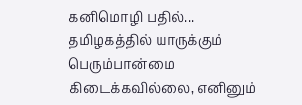கனிமொழி பதில்...
தமிழகத்தில் யாருக்கும் பெரும்பான்மை கிடைக்கவில்லை, எனினும்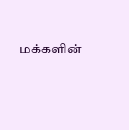மக்களின்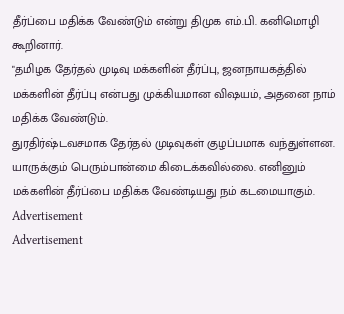தீர்ப்பை மதிக்க வேண்டும் என்று திமுக எம்.பி. கனிமொழி கூறினார்.
"தமிழக தேர்தல் முடிவு மக்களின் தீர்ப்பு, ஜனநாயகத்தில் மக்களின் தீர்ப்பு என்பது முக்கியமான விஷயம், அதனை நாம் மதிக்க வேண்டும்.
துரதிர்ஷ்டவசமாக தேர்தல் முடிவுகள் குழப்பமாக வந்துள்ளன. யாருக்கும் பெரும்பான்மை கிடைக்கவில்லை. எனினும் மக்களின் தீர்ப்பை மதிக்க வேண்டியது நம் கடமையாகும்.
Advertisement
Advertisement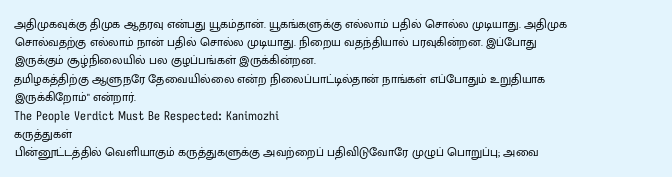அதிமுகவுக்கு திமுக ஆதரவு என்பது யூகம்தான். யூகங்களுக்கு எல்லாம் பதில் சொல்ல முடியாது. அதிமுக சொல்வதற்கு எல்லாம் நான் பதில் சொல்ல முடியாது. நிறைய வதந்தியால் பரவுகின்றன. இப்போது இருக்கும் சூழ்நிலையில் பல குழப்பங்கள் இருக்கின்றன.
தமிழகத்திற்கு ஆளுநரே தேவையில்லை என்ற நிலைப்பாட்டில்தான் நாங்கள் எப்போதும் உறுதியாக இருக்கிறோம்" என்றார்.
The People Verdict Must Be Respected: Kanimozhi
கருத்துகள்
பின்னூட்டத்தில் வெளியாகும் கருத்துகளுக்கு அவற்றைப் பதிவிடுவோரே முழுப் பொறுப்பு; அவை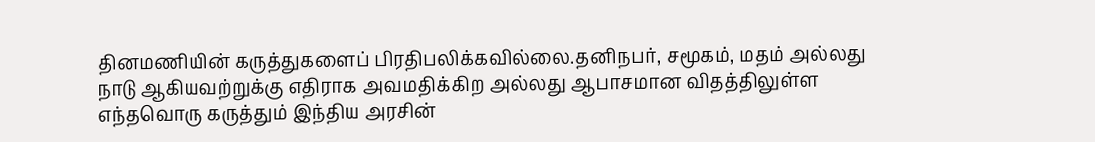தினமணியின் கருத்துகளைப் பிரதிபலிக்கவில்லை.தனிநபர், சமூகம், மதம் அல்லது நாடு ஆகியவற்றுக்கு எதிராக அவமதிக்கிற அல்லது ஆபாசமான விதத்திலுள்ள எந்தவொரு கருத்தும் இந்திய அரசின்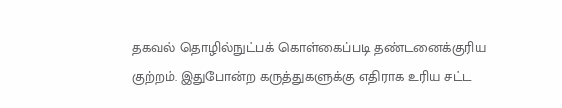தகவல் தொழில்நுட்பக் கொள்கைப்படி தண்டனைக்குரிய குற்றம். இதுபோன்ற கருத்துகளுக்கு எதிராக உரிய சட்ட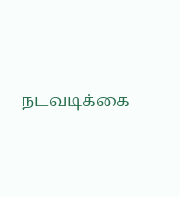நடவடிக்கை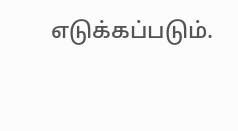எடுக்கப்படும்.